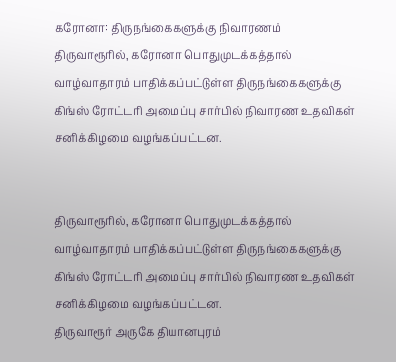கரோனா: திருநங்கைகளுக்கு நிவாரணம்
திருவாரூரில், கரோனா பொதுமுடக்கத்தால் வாழ்வாதாரம் பாதிக்கப்பட்டுள்ள திருநங்கைகளுக்கு கிங்ஸ் ரோட்டரி அமைப்பு சார்பில் நிவாரண உதவிகள் சனிக்கிழமை வழங்கப்பட்டன.


திருவாரூரில், கரோனா பொதுமுடக்கத்தால் வாழ்வாதாரம் பாதிக்கப்பட்டுள்ள திருநங்கைகளுக்கு கிங்ஸ் ரோட்டரி அமைப்பு சார்பில் நிவாரண உதவிகள் சனிக்கிழமை வழங்கப்பட்டன.
திருவாரூர் அருகே தியானபுரம்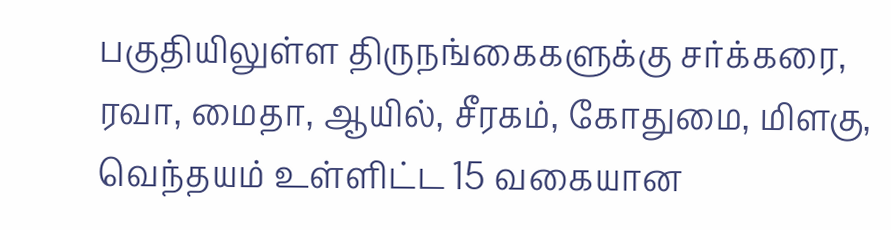பகுதியிலுள்ள திருநங்கைகளுக்கு சர்க்கரை, ரவா, மைதா, ஆயில், சீரகம், கோதுமை, மிளகு, வெந்தயம் உள்ளிட்ட 15 வகையான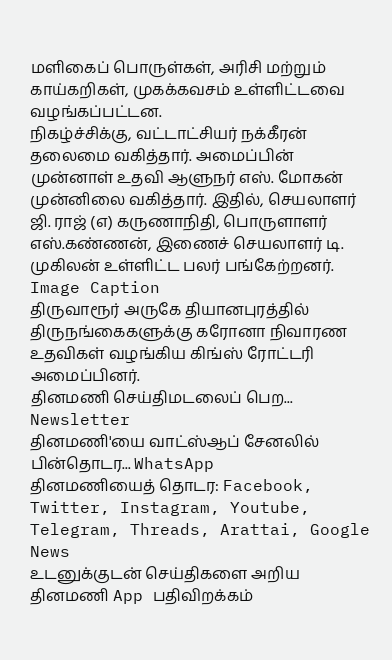மளிகைப் பொருள்கள், அரிசி மற்றும் காய்கறிகள், முகக்கவசம் உள்ளிட்டவை வழங்கப்பட்டன.
நிகழ்ச்சிக்கு, வட்டாட்சியர் நக்கீரன் தலைமை வகித்தார். அமைப்பின் முன்னாள் உதவி ஆளுநர் எஸ். மோகன் முன்னிலை வகித்தார். இதில், செயலாளர் ஜி. ராஜ் (எ) கருணாநிதி, பொருளாளர் எஸ்.கண்ணன், இணைச் செயலாளர் டி. முகிலன் உள்ளிட்ட பலர் பங்கேற்றனர்.
Image Caption
திருவாரூர் அருகே தியானபுரத்தில் திருநங்கைகளுக்கு கரோனா நிவாரண உதவிகள் வழங்கிய கிங்ஸ் ரோட்டரி அமைப்பினர்.
தினமணி செய்திமடலைப் பெற... Newsletter
தினமணி'யை வாட்ஸ்ஆப் சேனலில் பின்தொடர... WhatsApp
தினமணியைத் தொடர: Facebook, Twitter, Instagram, Youtube, Telegram, Threads, Arattai, Google News
உடனுக்குடன் செய்திகளை அறிய தினமணி App பதிவிறக்கம்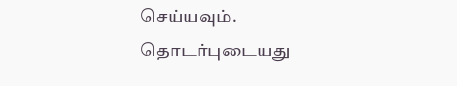செய்யவும்.
தொடர்புடையது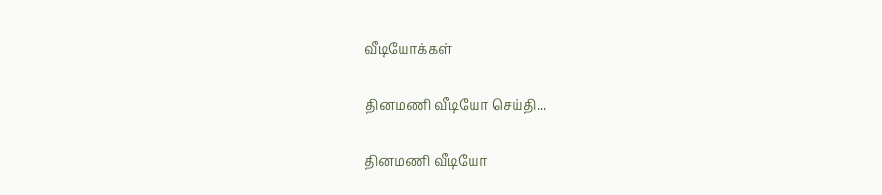வீடியோக்கள்

தினமணி வீடியோ செய்தி...

தினமணி வீடியோ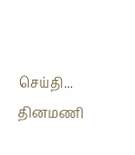செய்தி...
தினமணி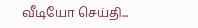வீடியோ செய்தி...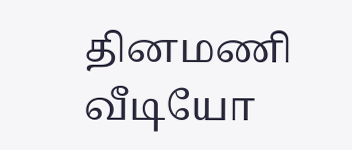தினமணி வீடியோ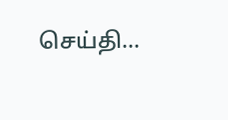செய்தி...